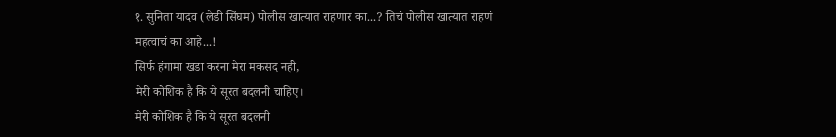१. सुनिता यादव (लेडी सिंघम) पोलीस खात्यात राहणार का...? तिचं पोलीस खात्यात राहणं महत्वाचं का आहे...!
सिर्फ हंगामा खडा करना मेरा मकसद नही,
मेरी कोशिक है कि ये सूरत बदलनी चाहिए।
मेरी कोशिक है कि ये सूरत बदलनी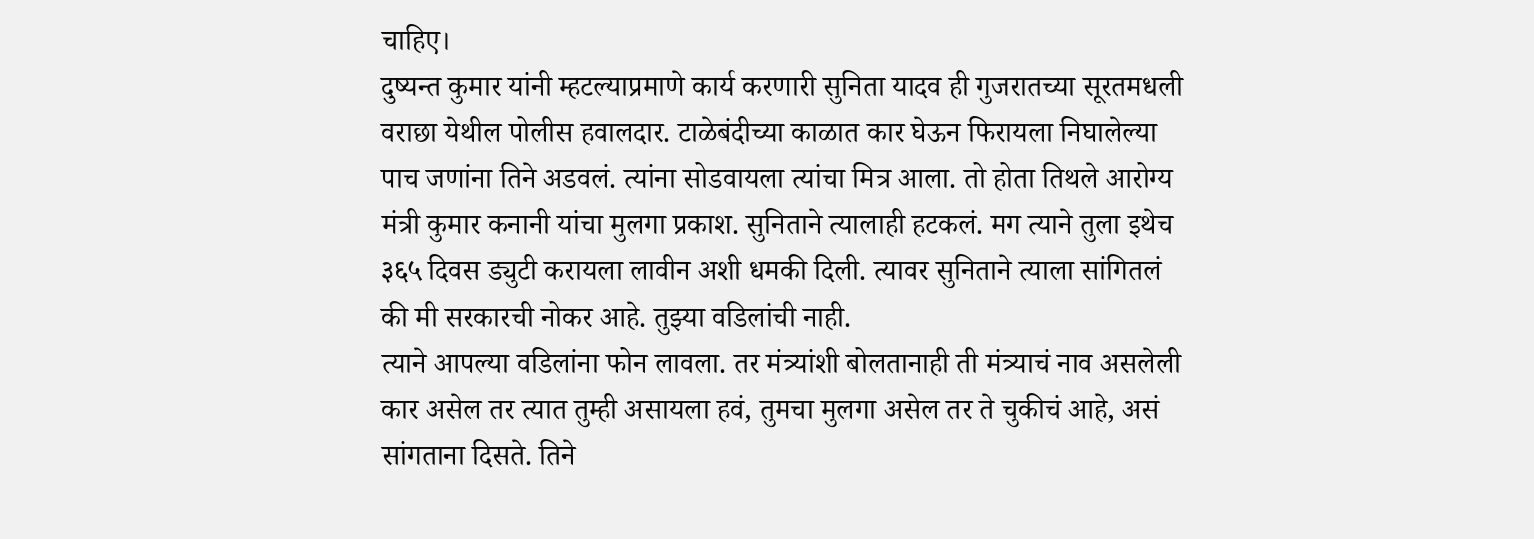चाहिए।
दुष्यन्त कुमार यांनी म्हटल्याप्रमाणे कार्य करणारी सुनिता यादव ही गुजरातच्या सूरतमधली वराछा येथील पोलीस हवालदार. टाळेबंदीच्या काळात कार घेऊन फिरायला निघालेल्या पाच जणांना तिने अडवलं. त्यांना सोडवायला त्यांचा मित्र आला. तो होता तिथले आरोग्य मंत्री कुमार कनानी यांचा मुलगा प्रकाश. सुनिताने त्यालाही हटकलं. मग त्याने तुला इथेच ३६५ दिवस ड्युटी करायला लावीन अशी धमकी दिली. त्यावर सुनिताने त्याला सांगितलं की मी सरकारची नोकर आहे. तुझ्या वडिलांची नाही.
त्याने आपल्या वडिलांना फोन लावला. तर मंत्र्यांशी बोलतानाही ती मंत्र्याचं नाव असलेली कार असेल तर त्यात तुम्ही असायला हवं, तुमचा मुलगा असेल तर ते चुकीचं आहे, असं सांगताना दिसते. तिने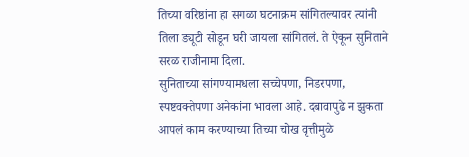तिच्या वरिष्ठांना हा सगळा घटनाक्रम सांगितल्यावर त्यांनी तिला ड्यूटी सोडून घरी जायला सांगितलं. ते ऐकून सुनिताने सरळ राजीनामा दिला.
सुनिताच्या सांगण्यामधला सच्चेपणा, निडरपणा, स्पष्टवक्तेपणा अनेकांना भावला आहे. दबावापुढे न झुकता आपलं काम करण्याच्या तिच्या चोख वृत्तीमुळे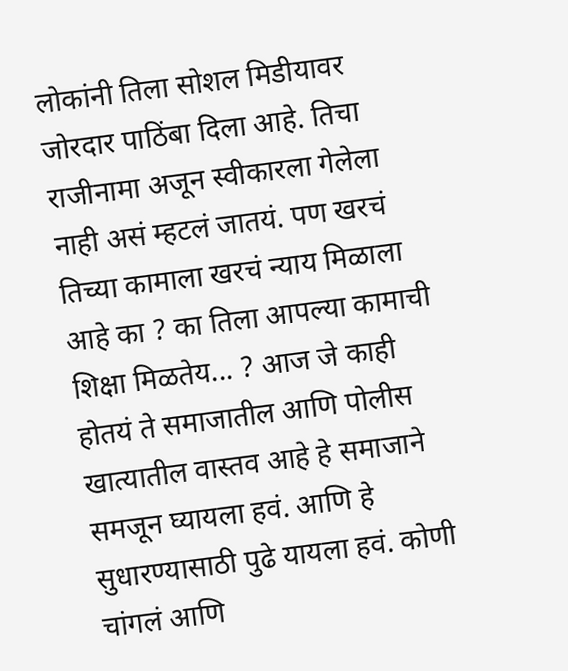लोकांनी तिला सोशल मिडीयावर जोरदार पाठिंबा दिला आहे. तिचा राजीनामा अजून स्वीकारला गेलेला नाही असं म्हटलं जातयं. पण खरचं तिच्या कामाला खरचं न्याय मिळाला आहे का ? का तिला आपल्या कामाची शिक्षा मिळतेय... ? आज जे काही होतयं ते समाजातील आणि पोलीस खात्यातील वास्तव आहे हे समाजाने समजून घ्यायला हवं. आणि हे सुधारण्यासाठी पुढे यायला हवं. कोणी चांगलं आणि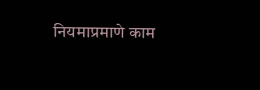नियमाप्रमाणे काम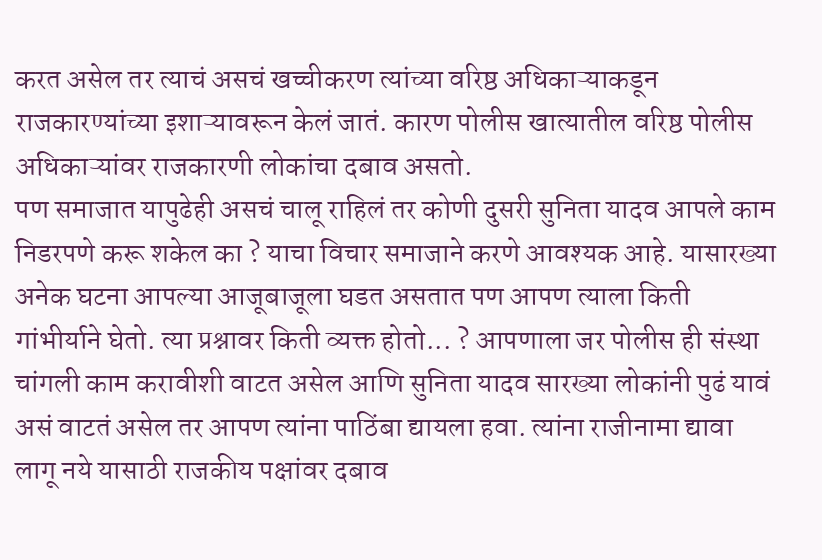करत असेल तर त्याचं असचं खच्चीकरण त्यांच्या वरिष्ठ अधिकाऱ्याकडून राजकारण्यांच्या इशाऱ्यावरून केलं जातं. कारण पोलीस खात्यातील वरिष्ठ पोलीस अधिकाऱ्यांवर राजकारणी लोकांचा दबाव असतो.
पण समाजात यापुढेही असचं चालू राहिलं तर कोणी दुसरी सुनिता यादव आपले काम निडरपणे करू शकेल का ? याचा विचार समाजाने करणे आवश्यक आहे. यासारख्या अनेक घटना आपल्या आजूबाजूला घडत असतात पण आपण त्याला किती गांभीर्याने घेतो. त्या प्रश्नावर किती व्यक्त होतो... ? आपणाला जर पोलीस ही संस्था चांगली काम करावीशी वाटत असेल आणि सुनिता यादव सारख्या लोकांनी पुढं यावं असं वाटतं असेल तर आपण त्यांना पाठिंबा द्यायला हवा. त्यांना राजीनामा द्यावा लागू नये यासाठी राजकीय पक्षांवर दबाव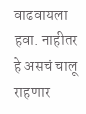वाढवायला हवा. नाहीतर हे असचं चालू राहणार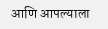आणि आपल्याला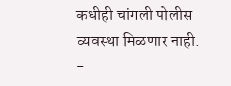कधीही चांगली पोलीस व्यवस्था मिळणार नाही.
-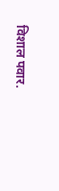विशाल पवार.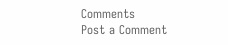Comments
Post a Comment